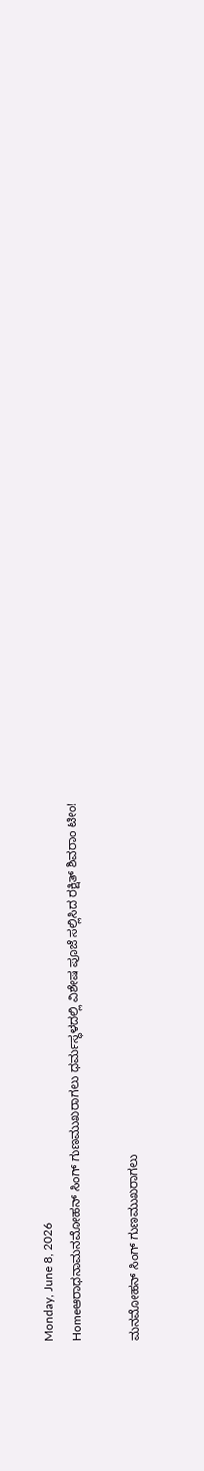Monday, June 8, 2026
Homeಆರಾಧನಾಮನಮೋಹನ್ ಸಿಂಗ್ ಗುಣಮುಖರಾಗಲು ಧರ್ಮಸ್ಥಳದಲ್ಲಿ ವಿಶೇಷ ಪೂಜೆ ಸಲ್ಲಿಸಿದ ರಕ್ಷಿತ್ ಶಿವರಾಂ ಟೀಂ!

ಮನಮೋಹನ್ ಸಿಂಗ್ ಗುಣಮುಖರಾಗಲು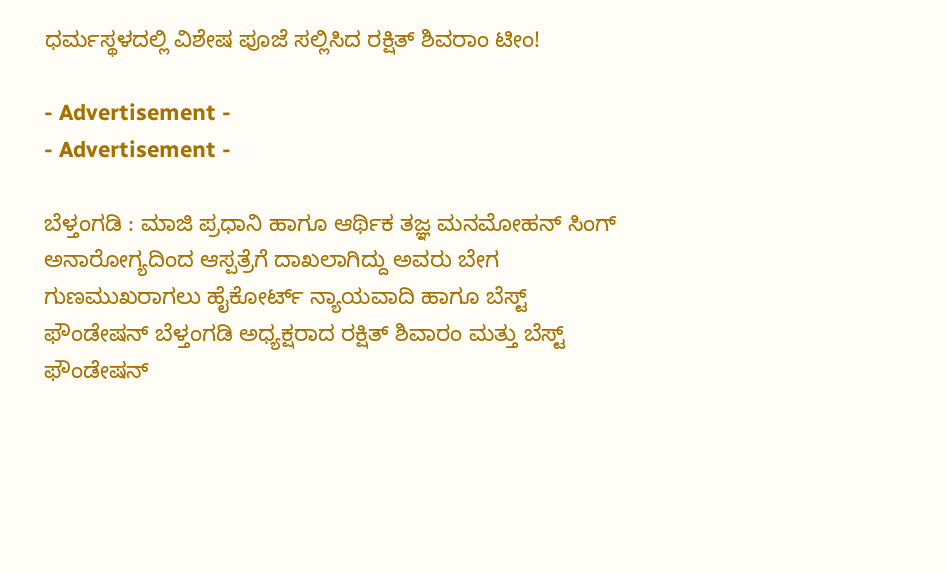ಧರ್ಮಸ್ಥಳದಲ್ಲಿ ವಿಶೇಷ ಪೂಜೆ ಸಲ್ಲಿಸಿದ ರಕ್ಷಿತ್ ಶಿವರಾಂ ಟೀಂ!

- Advertisement -
- Advertisement -

ಬೆಳ್ತಂಗಡಿ : ಮಾಜಿ ಪ್ರಧಾನಿ ಹಾಗೂ ಆರ್ಥಿಕ ತಜ್ಞ ಮನಮೋಹನ್ ಸಿಂಗ್ ಅನಾರೋಗ್ಯದಿಂದ ಆಸ್ಪತ್ರೆಗೆ ದಾಖಲಾಗಿದ್ದು ಅವರು ಬೇಗ ಗುಣಮುಖರಾಗಲು ಹೈಕೋರ್ಟ್ ನ್ಯಾಯವಾದಿ ಹಾಗೂ ಬೆಸ್ಟ್ ಫೌಂಡೇಷನ್ ಬೆಳ್ತಂಗಡಿ ಅಧ್ಯಕ್ಷರಾದ ರಕ್ಷಿತ್ ಶಿವಾರಂ ಮತ್ತು ಬೆಸ್ಟ್ ಫೌಂಡೇಷನ್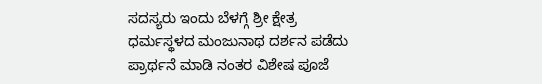ಸದಸ್ಯರು ಇಂದು ಬೆಳಗ್ಗೆ ಶ್ರೀ ಕ್ಷೇತ್ರ ಧರ್ಮಸ್ಥಳದ ಮಂಜುನಾಥ ದರ್ಶನ ಪಡೆದು ಪ್ರಾರ್ಥನೆ ಮಾಡಿ ನಂತರ ವಿಶೇಷ ಪೂಜೆ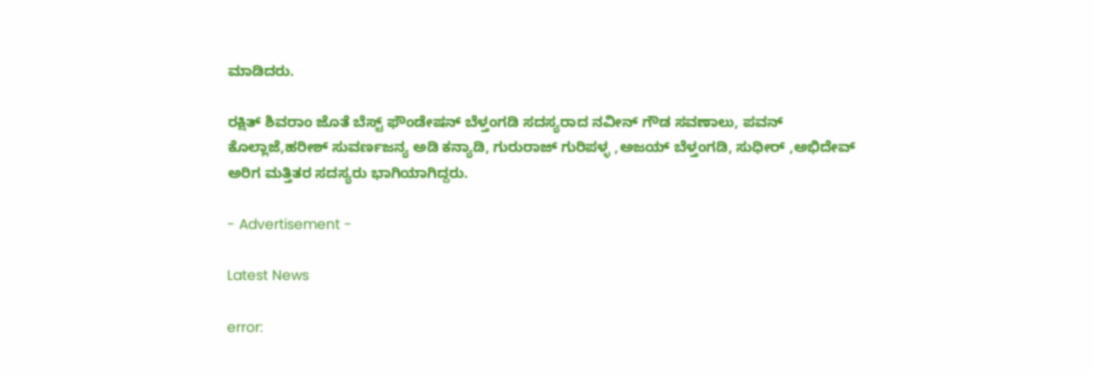ಮಾಡಿದರು.

ರಕ್ಷಿತ್ ಶಿವರಾಂ ಜೊತೆ ಬೆಸ್ಟ್ ಫೌಂಡೇಷನ್ ಬೆಳ್ತಂಗಡಿ ಸದಸ್ಯರಾದ ನವೀನ್ ಗೌಡ ಸವಣಾಲು, ಪವನ್ ಕೊಲ್ಲಾಜೆ,ಹರೀಶ್ ಸುವರ್ಣಜನ್ಯ ಅಡಿ ಕನ್ಯಾಡಿ, ಗುರುರಾಜ್ ಗುರಿಪಳ್ಳ ,ಅಜಯ್ ಬೆಳ್ತಂಗಡಿ, ಸುಧೀರ್ ,ಅಭಿದೇವ್ ಅರಿಗ ಮತ್ತಿತರ ಸದಸ್ಯರು ಭಾಗಿಯಾಗಿದ್ದರು.

- Advertisement -

Latest News

error: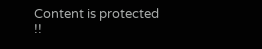Content is protected !!